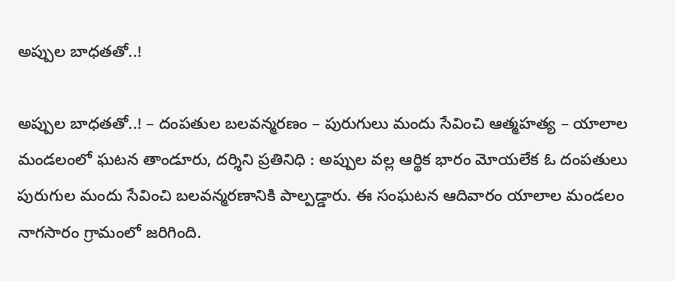అప్పుల బాధతతో..!

అప్పుల బాధతతో..! – దంపతుల బలవన్మరణం – పురుగులు మందు సేవించి ఆత్మహత్య – యాలాల మండలంలో ఘటన తాండూరు, దర్శిని ప్రతినిధి : అప్పుల వల్ల ఆర్థిక భారం మోయలేక ఓ దంపతులు పురుగుల మందు సేవించి బలవన్మరణానికి పాల్పడ్డారు. ఈ సంఘటన ఆదివారం యాలాల మండలం నాగసారం గ్రామంలో జరిగింది.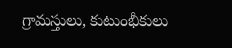గ్రామస్తులు, కుటుంభీకులు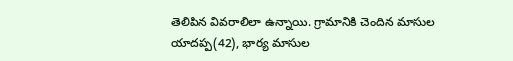తెలిపిన వివరాలిలా ఉన్నాయి. గ్రామానికి చెందిన మాసుల యాదప్ప(42), భార్య మాసుల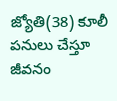జ్యోతి(38) కూలీ పనులు చేస్తూ జీవనం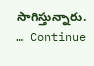సాగిస్తున్నారు. … Continue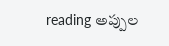reading అప్పుల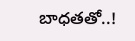బాధతతో..!